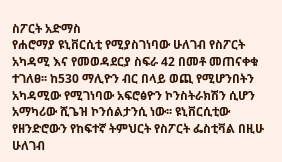ስፖርት አድማስ
የሐሮማያ ዩኒቨርሲቲ የሚያስገነባው ሁለገብ የስፖርት አካዳሚ እና የመወዳደርያ ስፍራ 42 በመቶ መጠናቀቁ ተገለፀ፡፡ ከ530 ማሊዮን ብር በላይ ወጪ የሚሆንበትን አካዳሚው የሚገነባው አፍሮፅዮን ኮንስትራክሽን ሲሆን አማካሪው ሺጌዝ ኮንሰልታንሲ ነው፡፡ ዩኒቨርሲቲው የዘንድሮውን የከፍተኛ ትምህርት የስፖርት ፌስቲቫል በዚሁ ሁለገብ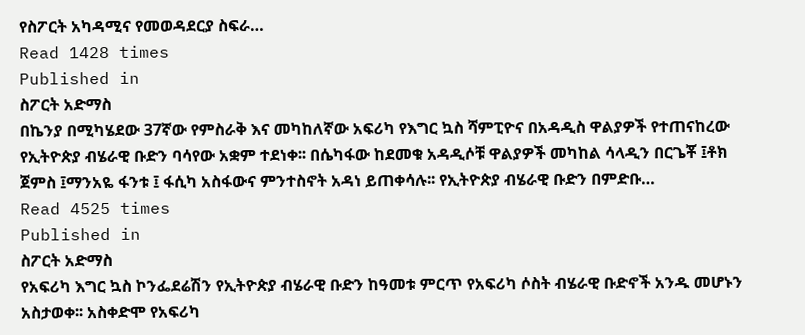የስፖርት አካዳሚና የመወዳደርያ ስፍራ…
Read 1428 times
Published in
ስፖርት አድማስ
በኬንያ በሚካሄደው 37ኛው የምስራቅ እና መካከለኛው አፍሪካ የእግር ኳስ ሻምፒዮና በአዳዲስ ዋልያዎች የተጠናከረው የኢትዮጵያ ብሄራዊ ቡድን ባሳየው አቋም ተደነቀ፡፡ በሴካፋው ከደመቁ አዳዲሶቹ ዋልያዎች መካከል ሳላዲን በርጌቾ ፤ቶክ ጀምስ ፤ማንአዬ ፋንቱ ፤ ፋሲካ አስፋውና ምንተስኖት አዳነ ይጠቀሳሉ፡፡ የኢትዮጵያ ብሄራዊ ቡድን በምድቡ…
Read 4525 times
Published in
ስፖርት አድማስ
የአፍሪካ እግር ኳስ ኮንፌደሬሽን የኢትዮጵያ ብሄራዊ ቡድን ከዓመቱ ምርጥ የአፍሪካ ሶስት ብሄራዊ ቡድኖች አንዱ መሆኑን አስታወቀ፡፡ አስቀድሞ የአፍሪካ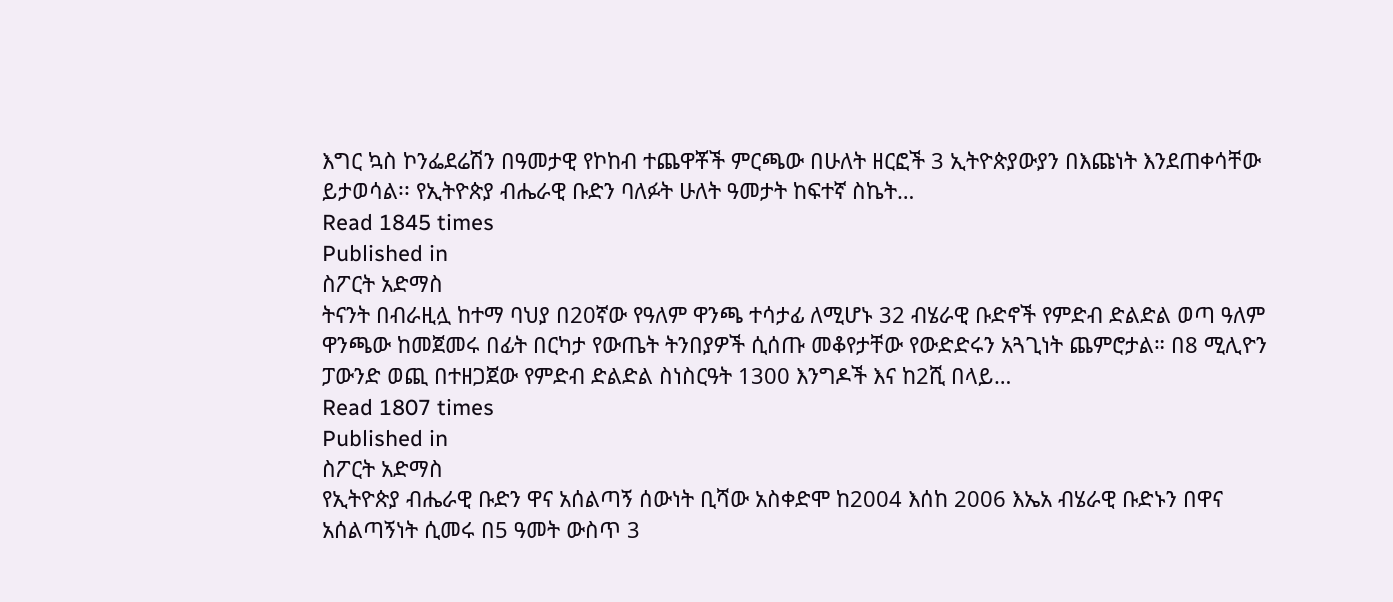እግር ኳስ ኮንፌደሬሽን በዓመታዊ የኮከብ ተጨዋቾች ምርጫው በሁለት ዘርፎች 3 ኢትዮጵያውያን በእጩነት እንደጠቀሳቸው ይታወሳል፡፡ የኢትዮጵያ ብሔራዊ ቡድን ባለፉት ሁለት ዓመታት ከፍተኛ ስኬት…
Read 1845 times
Published in
ስፖርት አድማስ
ትናንት በብራዚሏ ከተማ ባህያ በ20ኛው የዓለም ዋንጫ ተሳታፊ ለሚሆኑ 32 ብሄራዊ ቡድኖች የምድብ ድልድል ወጣ ዓለም ዋንጫው ከመጀመሩ በፊት በርካታ የውጤት ትንበያዎች ሲሰጡ መቆየታቸው የውድድሩን አጓጊነት ጨምሮታል። በ8 ሚሊዮን ፓውንድ ወጪ በተዘጋጀው የምድብ ድልድል ስነስርዓት 1300 እንግዶች እና ከ2ሺ በላይ…
Read 1807 times
Published in
ስፖርት አድማስ
የኢትዮጵያ ብሔራዊ ቡድን ዋና አሰልጣኝ ሰውነት ቢሻው አስቀድሞ ከ2004 እሰከ 2006 እኤአ ብሄራዊ ቡድኑን በዋና አሰልጣኝነት ሲመሩ በ5 ዓመት ውስጥ 3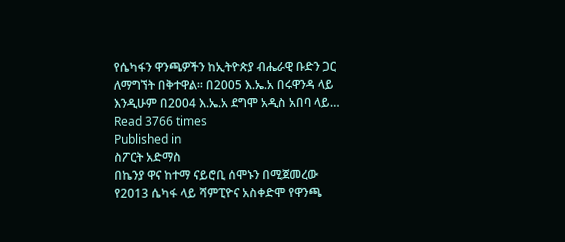የሴካፋን ዋንጫዎችን ከኢትዮጵያ ብሔራዊ ቡድን ጋር ለማግኘት በቅተዋል፡፡ በ2005 እ.ኤ.አ በሩዋንዳ ላይ እንዲሁም በ2004 እ.ኤ.አ ደግሞ አዲስ አበባ ላይ…
Read 3766 times
Published in
ስፖርት አድማስ
በኬንያ ዋና ከተማ ናይሮቢ ሰሞኑን በሚጀመረው የ2013 ሴካፋ ላይ ሻምፒዮና አስቀድሞ የዋንጫ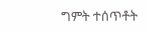ግምት ተሰጥቶት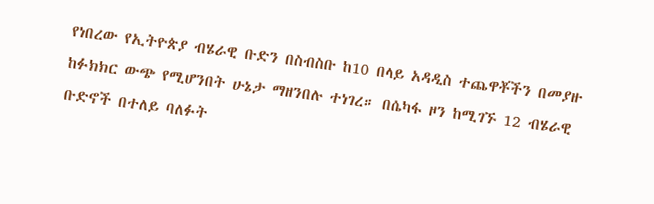የነበረው የኢትዮጵያ ብሄራዊ ቡድን በስብስቡ ከ10 በላይ አዳዲስ ተጨዋቾችን በመያዙ ከፉክክር ውጭ የሚሆንበት ሁኔታ ማዘንበሉ ተነገረ። በሴካፋ ዞን ከሚገኙ 12 ብሄራዊ ቡድኖች በተለይ ባለፉት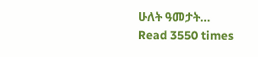ሁለት ዓመታት…
Read 3550 times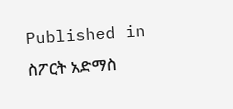Published in
ስፖርት አድማስ